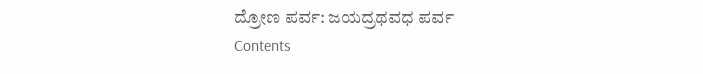ದ್ರೋಣ ಪರ್ವ: ಜಯದ್ರಥವಧ ಪರ್ವ
Contents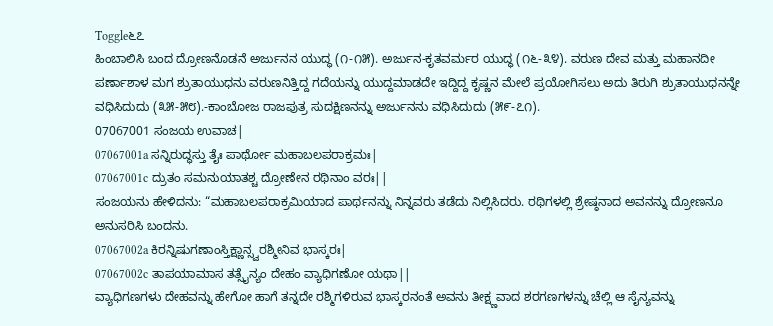Toggle೬೭
ಹಿಂಬಾಲಿಸಿ ಬಂದ ದ್ರೋಣನೊಡನೆ ಅರ್ಜುನನ ಯುದ್ಧ (೧-೧೫). ಅರ್ಜುನ-ಕೃತವರ್ಮರ ಯುದ್ಧ (೧೬-೩೪). ವರುಣ ದೇವ ಮತ್ತು ಮಹಾನದೀ ಪರ್ಣಾಶಾಳ ಮಗ ಶ್ರುತಾಯುಧನು ವರುಣನಿತ್ತಿದ್ದ ಗದೆಯನ್ನು ಯುದ್ದಮಾಡದೇ ಇದ್ದಿದ್ದ ಕೃಷ್ಣನ ಮೇಲೆ ಪ್ರಯೋಗಿಸಲು ಅದು ತಿರುಗಿ ಶ್ರುತಾಯುಧನನ್ನೇ ವಧಿಸಿದುದು (೩೫-೫೮).-ಕಾಂಬೋಜ ರಾಜಪುತ್ರ ಸುದಕ್ಷಿಣನನ್ನು ಅರ್ಜುನನು ವಧಿಸಿದುದು (೫೯-೭೧).
07067001 ಸಂಜಯ ಉವಾಚ|
07067001a ಸನ್ನಿರುದ್ಧಸ್ತು ತೈಃ ಪಾರ್ಥೋ ಮಹಾಬಲಪರಾಕ್ರಮಃ|
07067001c ದ್ರುತಂ ಸಮನುಯಾತಶ್ಚ ದ್ರೋಣೇನ ರಥಿನಾಂ ವರಃ||
ಸಂಜಯನು ಹೇಳಿದನು: “ಮಹಾಬಲಪರಾಕ್ರಮಿಯಾದ ಪಾರ್ಥನನ್ನು ನಿನ್ನವರು ತಡೆದು ನಿಲ್ಲಿಸಿದರು. ರಥಿಗಳಲ್ಲಿ ಶ್ರೇಷ್ಠನಾದ ಅವನನ್ನು ದ್ರೋಣನೂ ಅನುಸರಿಸಿ ಬಂದನು.
07067002a ಕಿರನ್ನಿಷುಗಣಾಂಸ್ತಿಕ್ಷ್ಣಾನ್ಸ್ವರಶ್ಮೀನಿವ ಭಾಸ್ಕರಃ|
07067002c ತಾಪಯಾಮಾಸ ತತ್ಸೈನ್ಯಂ ದೇಹಂ ವ್ಯಾಧಿಗಣೋ ಯಥಾ||
ವ್ಯಾಧಿಗಣಗಳು ದೇಹವನ್ನು ಹೇಗೋ ಹಾಗೆ ತನ್ನದೇ ರಶ್ಮಿಗಳಿರುವ ಭಾಸ್ಕರನಂತೆ ಅವನು ತೀಕ್ಷ್ಣವಾದ ಶರಗಣಗಳನ್ನು ಚೆಲ್ಲಿ ಆ ಸೈನ್ಯವನ್ನು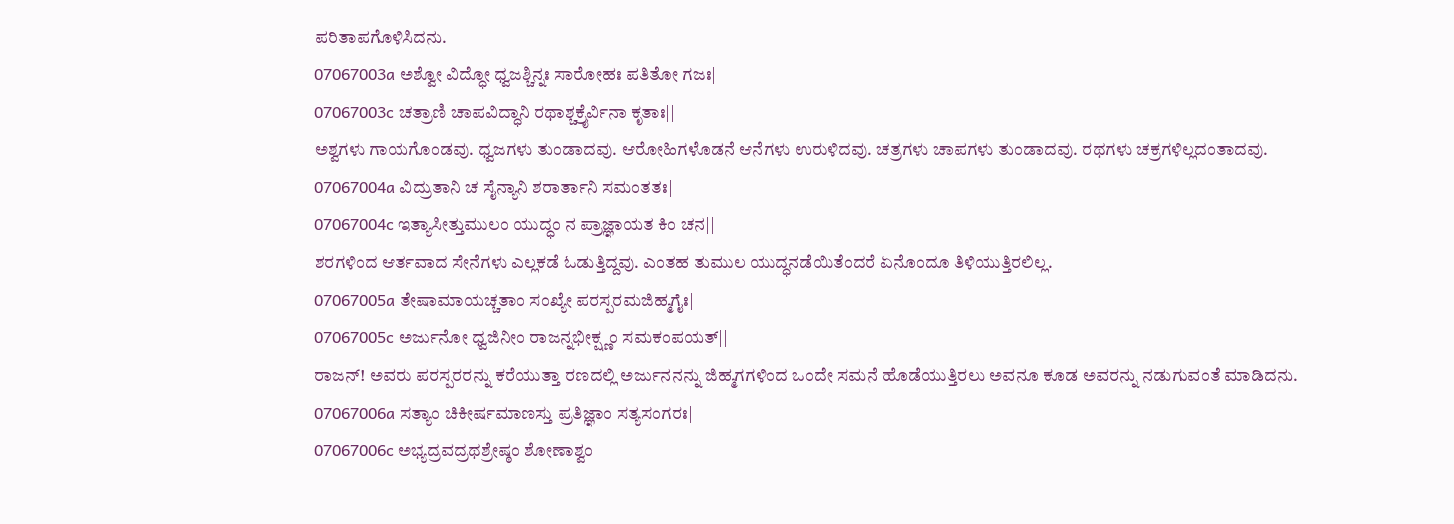ಪರಿತಾಪಗೊಳಿಸಿದನು.
07067003a ಅಶ್ವೋ ವಿದ್ಧೋ ಧ್ವಜಶ್ಚಿನ್ನಃ ಸಾರೋಹಃ ಪತಿತೋ ಗಜಃ|
07067003c ಚತ್ರಾಣಿ ಚಾಪವಿದ್ಧಾನಿ ರಥಾಶ್ಚಕ್ರೈರ್ವಿನಾ ಕೃತಾಃ||
ಅಶ್ವಗಳು ಗಾಯಗೊಂಡವು. ಧ್ವಜಗಳು ತುಂಡಾದವು. ಆರೋಹಿಗಳೊಡನೆ ಆನೆಗಳು ಉರುಳಿದವು. ಚತ್ರಗಳು ಚಾಪಗಳು ತುಂಡಾದವು. ರಥಗಳು ಚಕ್ರಗಳಿಲ್ಲದಂತಾದವು.
07067004a ವಿದ್ರುತಾನಿ ಚ ಸೈನ್ಯಾನಿ ಶರಾರ್ತಾನಿ ಸಮಂತತಃ|
07067004c ಇತ್ಯಾಸೀತ್ತುಮುಲಂ ಯುದ್ಧಂ ನ ಪ್ರಾಜ್ಞಾಯತ ಕಿಂ ಚನ||
ಶರಗಳಿಂದ ಆರ್ತವಾದ ಸೇನೆಗಳು ಎಲ್ಲಕಡೆ ಓಡುತ್ತಿದ್ದವು. ಎಂತಹ ತುಮುಲ ಯುದ್ಧನಡೆಯಿತೆಂದರೆ ಏನೊಂದೂ ತಿಳಿಯುತ್ತಿರಲಿಲ್ಲ.
07067005a ತೇಷಾಮಾಯಚ್ಚತಾಂ ಸಂಖ್ಯೇ ಪರಸ್ಪರಮಜಿಹ್ಮಗೈಃ|
07067005c ಅರ್ಜುನೋ ಧ್ವಜಿನೀಂ ರಾಜನ್ನಭೀಕ್ಷ್ಣಂ ಸಮಕಂಪಯತ್||
ರಾಜನ್! ಅವರು ಪರಸ್ಪರರನ್ನು ಕರೆಯುತ್ತಾ ರಣದಲ್ಲಿ ಅರ್ಜುನನನ್ನು ಜಿಹ್ಮಗಗಳಿಂದ ಒಂದೇ ಸಮನೆ ಹೊಡೆಯುತ್ತಿರಲು ಅವನೂ ಕೂಡ ಅವರನ್ನು ನಡುಗುವಂತೆ ಮಾಡಿದನು.
07067006a ಸತ್ಯಾಂ ಚಿಕೀರ್ಷಮಾಣಸ್ತು ಪ್ರತಿಜ್ಞಾಂ ಸತ್ಯಸಂಗರಃ|
07067006c ಅಭ್ಯದ್ರವದ್ರಥಶ್ರೇಷ್ಠಂ ಶೋಣಾಶ್ವಂ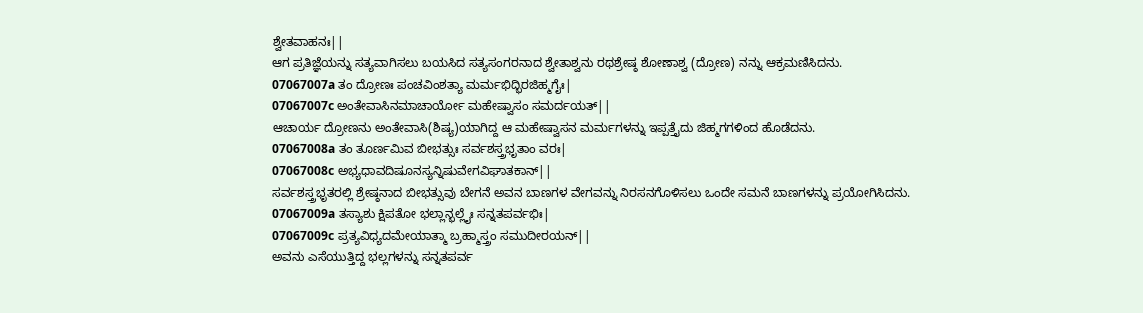ಶ್ವೇತವಾಹನಃ||
ಆಗ ಪ್ರತಿಜ್ಞೆಯನ್ನು ಸತ್ಯವಾಗಿಸಲು ಬಯಸಿದ ಸತ್ಯಸಂಗರನಾದ ಶ್ವೇತಾಶ್ವನು ರಥಶ್ರೇಷ್ಠ ಶೋಣಾಶ್ವ (ದ್ರೋಣ) ನನ್ನು ಆಕ್ರಮಣಿಸಿದನು.
07067007a ತಂ ದ್ರೋಣಃ ಪಂಚವಿಂಶತ್ಯಾ ಮರ್ಮಭಿದ್ಭಿರಜಿಹ್ಮಗೈಃ|
07067007c ಅಂತೇವಾಸಿನಮಾಚಾರ್ಯೋ ಮಹೇಷ್ವಾಸಂ ಸಮರ್ದಯತ್||
ಆಚಾರ್ಯ ದ್ರೋಣನು ಅಂತೇವಾಸಿ(ಶಿಷ್ಯ)ಯಾಗಿದ್ದ ಆ ಮಹೇಷ್ವಾಸನ ಮರ್ಮಗಳನ್ನು ಇಪ್ಪತ್ತೈದು ಜಿಹ್ಮಗಗಳಿಂದ ಹೊಡೆದನು.
07067008a ತಂ ತೂರ್ಣಮಿವ ಬೀಭತ್ಸುಃ ಸರ್ವಶಸ್ತ್ರಭೃತಾಂ ವರಃ|
07067008c ಅಭ್ಯಧಾವದಿಷೂನಸ್ಯನ್ನಿಷುವೇಗವಿಘಾತಕಾನ್||
ಸರ್ವಶಸ್ತ್ರಭೃತರಲ್ಲಿ ಶ್ರೇಷ್ಠನಾದ ಬೀಭತ್ಸುವು ಬೇಗನೆ ಅವನ ಬಾಣಗಳ ವೇಗವನ್ನು ನಿರಸನಗೊಳಿಸಲು ಒಂದೇ ಸಮನೆ ಬಾಣಗಳನ್ನು ಪ್ರಯೋಗಿಸಿದನು.
07067009a ತಸ್ಯಾಶು ಕ್ಷಿಪತೋ ಭಲ್ಲಾನ್ಭಲ್ಲೈಃ ಸನ್ನತಪರ್ವಭಿಃ|
07067009c ಪ್ರತ್ಯವಿಧ್ಯದಮೇಯಾತ್ಮಾ ಬ್ರಹ್ಮಾಸ್ತ್ರಂ ಸಮುದೀರಯನ್||
ಅವನು ಎಸೆಯುತ್ತಿದ್ದ ಭಲ್ಲಗಳನ್ನು ಸನ್ನತಪರ್ವ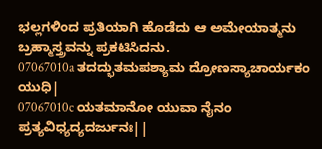ಭಲ್ಲಗಳಿಂದ ಪ್ರತಿಯಾಗಿ ಹೊಡೆದು ಆ ಅಮೇಯಾತ್ಮನು ಬ್ರಹ್ಮಾಸ್ತ್ರವನ್ನು ಪ್ರಕಟಿಸಿದನು.
07067010a ತದದ್ಭುತಮಪಶ್ಯಾಮ ದ್ರೋಣಸ್ಯಾಚಾರ್ಯಕಂ ಯುಧಿ|
07067010c ಯತಮಾನೋ ಯುವಾ ನೈನಂ ಪ್ರತ್ಯವಿಧ್ಯದ್ಯದರ್ಜುನಃ||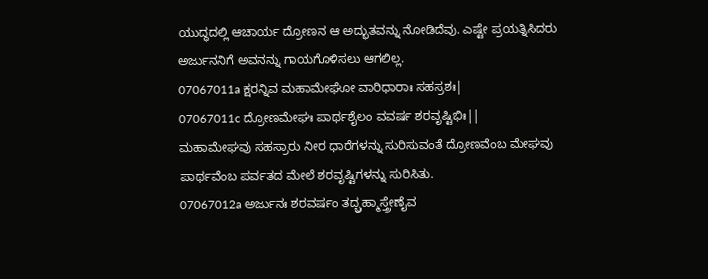ಯುದ್ಧದಲ್ಲಿ ಆಚಾರ್ಯ ದ್ರೋಣನ ಆ ಅದ್ಭುತವನ್ನು ನೋಡಿದೆವು. ಎಷ್ಟೇ ಪ್ರಯತ್ನಿಸಿದರು ಅರ್ಜುನನಿಗೆ ಅವನನ್ನು ಗಾಯಗೊಳಿಸಲು ಆಗಲಿಲ್ಲ.
07067011a ಕ್ಷರನ್ನಿವ ಮಹಾಮೇಘೋ ವಾರಿಧಾರಾಃ ಸಹಸ್ರಶಃ|
07067011c ದ್ರೋಣಮೇಘಃ ಪಾರ್ಥಶೈಲಂ ವವರ್ಷ ಶರವೃಷ್ಟಿಭಿಃ||
ಮಹಾಮೇಘವು ಸಹಸ್ರಾರು ನೀರ ಧಾರೆಗಳನ್ನು ಸುರಿಸುವಂತೆ ದ್ರೋಣವೆಂಬ ಮೇಘವು ಪಾರ್ಥವೆಂಬ ಪರ್ವತದ ಮೇಲೆ ಶರವೃಷ್ಟಿಗಳನ್ನು ಸುರಿಸಿತು.
07067012a ಅರ್ಜುನಃ ಶರವರ್ಷಂ ತದ್ಬ್ರಹ್ಮಾಸ್ತ್ರೇಣೈವ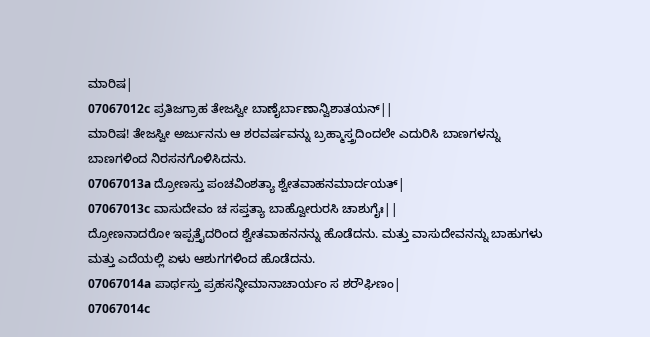ಮಾರಿಷ|
07067012c ಪ್ರತಿಜಗ್ರಾಹ ತೇಜಸ್ವೀ ಬಾಣೈರ್ಬಾಣಾನ್ವಿಶಾತಯನ್||
ಮಾರಿಷ! ತೇಜಸ್ವೀ ಅರ್ಜುನನು ಆ ಶರವರ್ಷವನ್ನು ಬ್ರಹ್ಮಾಸ್ತ್ರದಿಂದಲೇ ಎದುರಿಸಿ ಬಾಣಗಳನ್ನು ಬಾಣಗಳಿಂದ ನಿರಸನಗೊಳಿಸಿದನು.
07067013a ದ್ರೋಣಸ್ತು ಪಂಚವಿಂಶತ್ಯಾ ಶ್ವೇತವಾಹನಮಾರ್ದಯತ್|
07067013c ವಾಸುದೇವಂ ಚ ಸಪ್ತತ್ಯಾ ಬಾಹ್ವೋರುರಸಿ ಚಾಶುಗೈಃ||
ದ್ರೋಣನಾದರೋ ಇಪ್ಪತ್ತೈದರಿಂದ ಶ್ವೇತವಾಹನನನ್ನು ಹೊಡೆದನು. ಮತ್ತು ವಾಸುದೇವನನ್ನು ಬಾಹುಗಳು ಮತ್ತು ಎದೆಯಲ್ಲಿ ಏಳು ಆಶುಗಗಳಿಂದ ಹೊಡೆದನು.
07067014a ಪಾರ್ಥಸ್ತು ಪ್ರಹಸನ್ಧೀಮಾನಾಚಾರ್ಯಂ ಸ ಶರೌಘಿಣಂ|
07067014c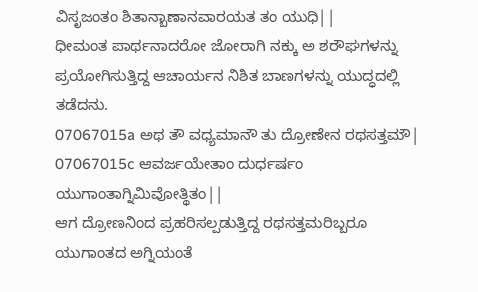ವಿಸೃಜಂತಂ ಶಿತಾನ್ಬಾಣಾನವಾರಯತ ತಂ ಯುಧಿ||
ಧೀಮಂತ ಪಾರ್ಥನಾದರೋ ಜೋರಾಗಿ ನಕ್ಕು ಅ ಶರೌಘಗಳನ್ನು ಪ್ರಯೋಗಿಸುತ್ತಿದ್ದ ಆಚಾರ್ಯನ ನಿಶಿತ ಬಾಣಗಳನ್ನು ಯುದ್ಧದಲ್ಲಿ ತಡೆದನು.
07067015a ಅಥ ತೌ ವಧ್ಯಮಾನೌ ತು ದ್ರೋಣೇನ ರಥಸತ್ತಮೌ|
07067015c ಆವರ್ಜಯೇತಾಂ ದುರ್ಧರ್ಷಂ ಯುಗಾಂತಾಗ್ನಿಮಿವೋತ್ಥಿತಂ||
ಆಗ ದ್ರೋಣನಿಂದ ಪ್ರಹರಿಸಲ್ಪಡುತ್ತಿದ್ದ ರಥಸತ್ತಮರಿಬ್ಬರೂ ಯುಗಾಂತದ ಅಗ್ನಿಯಂತೆ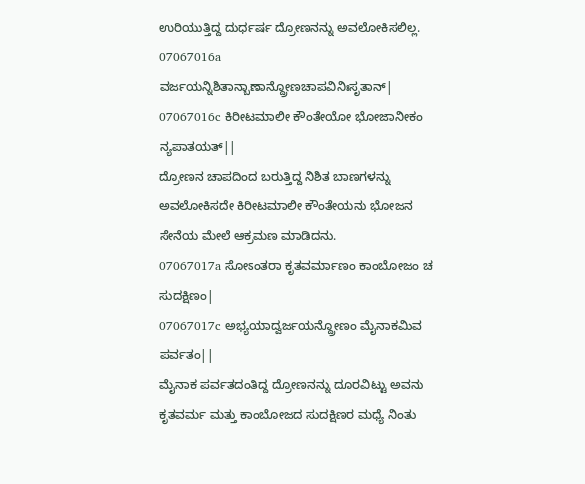ಉರಿಯುತ್ತಿದ್ದ ದುರ್ಧರ್ಷ ದ್ರೋಣನನ್ನು ಅವಲೋಕಿಸಲಿಲ್ಲ.
07067016a ವರ್ಜಯನ್ನಿಶಿತಾನ್ಬಾಣಾನ್ದ್ರೋಣಚಾಪವಿನಿಃಸೃತಾನ್|
07067016c ಕಿರೀಟಮಾಲೀ ಕೌಂತೇಯೋ ಭೋಜಾನೀಕಂ ನ್ಯಪಾತಯತ್||
ದ್ರೋಣನ ಚಾಪದಿಂದ ಬರುತ್ತಿದ್ದ ನಿಶಿತ ಬಾಣಗಳನ್ನು ಅವಲೋಕಿಸದೇ ಕಿರೀಟಮಾಲೀ ಕೌಂತೇಯನು ಭೋಜನ ಸೇನೆಯ ಮೇಲೆ ಆಕ್ರಮಣ ಮಾಡಿದನು.
07067017a ಸೋಽಂತರಾ ಕೃತವರ್ಮಾಣಂ ಕಾಂಬೋಜಂ ಚ ಸುದಕ್ಷಿಣಂ|
07067017c ಅಭ್ಯಯಾದ್ವರ್ಜಯನ್ದ್ರೋಣಂ ಮೈನಾಕಮಿವ ಪರ್ವತಂ||
ಮೈನಾಕ ಪರ್ವತದಂತಿದ್ದ ದ್ರೋಣನನ್ನು ದೂರವಿಟ್ಟು ಅವನು ಕೃತವರ್ಮ ಮತ್ತು ಕಾಂಬೋಜದ ಸುದಕ್ಷಿಣರ ಮಧ್ಯೆ ನಿಂತು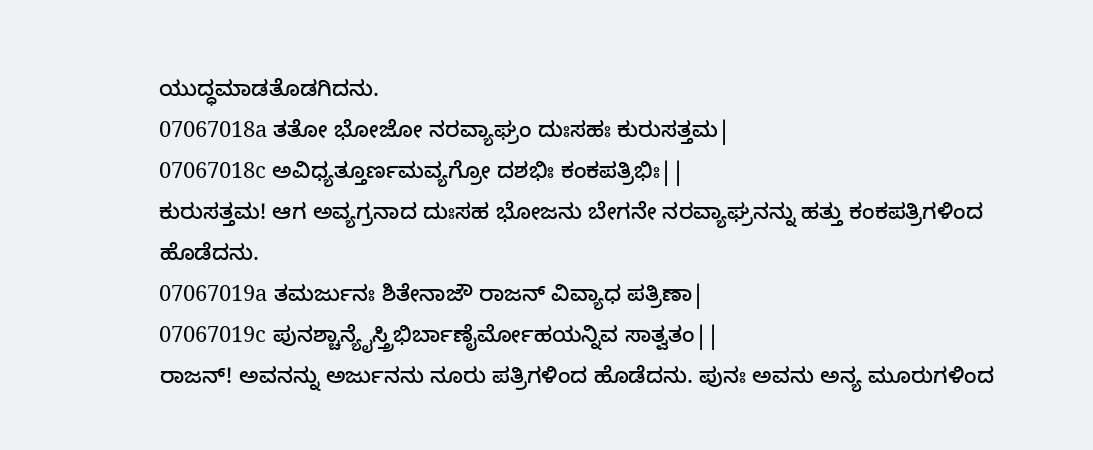ಯುದ್ಧಮಾಡತೊಡಗಿದನು.
07067018a ತತೋ ಭೋಜೋ ನರವ್ಯಾಘ್ರಂ ದುಃಸಹಃ ಕುರುಸತ್ತಮ|
07067018c ಅವಿಧ್ಯತ್ತೂರ್ಣಮವ್ಯಗ್ರೋ ದಶಭಿಃ ಕಂಕಪತ್ರಿಭಿಃ||
ಕುರುಸತ್ತಮ! ಆಗ ಅವ್ಯಗ್ರನಾದ ದುಃಸಹ ಭೋಜನು ಬೇಗನೇ ನರವ್ಯಾಘ್ರನನ್ನು ಹತ್ತು ಕಂಕಪತ್ರಿಗಳಿಂದ ಹೊಡೆದನು.
07067019a ತಮರ್ಜುನಃ ಶಿತೇನಾಜೌ ರಾಜನ್ ವಿವ್ಯಾಧ ಪತ್ರಿಣಾ|
07067019c ಪುನಶ್ಚಾನ್ಯೈಸ್ತ್ರಿಭಿರ್ಬಾಣೈರ್ಮೋಹಯನ್ನಿವ ಸಾತ್ವತಂ||
ರಾಜನ್! ಅವನನ್ನು ಅರ್ಜುನನು ನೂರು ಪತ್ರಿಗಳಿಂದ ಹೊಡೆದನು. ಪುನಃ ಅವನು ಅನ್ಯ ಮೂರುಗಳಿಂದ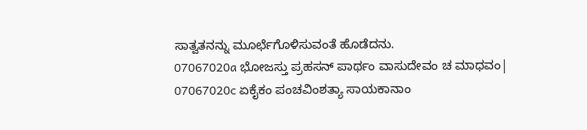ಸಾತ್ವತನನ್ನು ಮೂರ್ಛೆಗೊಳಿಸುವಂತೆ ಹೊಡೆದನು.
07067020a ಭೋಜಸ್ತು ಪ್ರಹಸನ್ ಪಾರ್ಥಂ ವಾಸುದೇವಂ ಚ ಮಾಧವಂ|
07067020c ಏಕೈಕಂ ಪಂಚವಿಂಶತ್ಯಾ ಸಾಯಕಾನಾಂ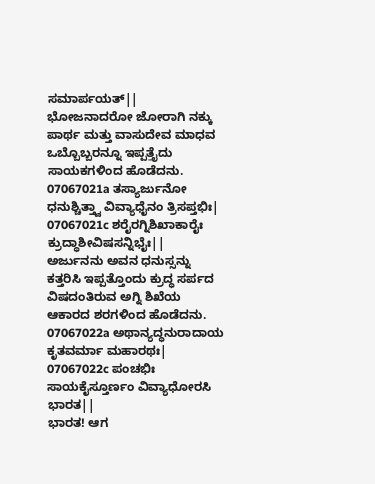ಸಮಾರ್ಪಯತ್||
ಭೋಜನಾದರೋ ಜೋರಾಗಿ ನಕ್ಕು ಪಾರ್ಥ ಮತ್ತು ವಾಸುದೇವ ಮಾಧವ ಒಬ್ಬೊಬ್ಬರನ್ನೂ ಇಪ್ಪತ್ತೈದು ಸಾಯಕಗಳಿಂದ ಹೊಡೆದನು.
07067021a ತಸ್ಯಾರ್ಜುನೋ ಧನುಶ್ಚಿತ್ತ್ವಾ ವಿವ್ಯಾಧೈನಂ ತ್ರಿಸಪ್ತಭಿಃ|
07067021c ಶರೈರಗ್ನಿಶಿಖಾಕಾರೈಃ ಕ್ರುದ್ಧಾಶೀವಿಷಸನ್ನಿಭೈಃ||
ಅರ್ಜುನನು ಅವನ ಧನುಸ್ಸನ್ನು ಕತ್ತರಿಸಿ ಇಪ್ಪತ್ತೊಂದು ಕ್ರುದ್ಧ ಸರ್ಪದ ವಿಷದಂತಿರುವ ಅಗ್ನಿ ಶಿಖೆಯ ಆಕಾರದ ಶರಗಳಿಂದ ಹೊಡೆದನು.
07067022a ಅಥಾನ್ಯದ್ಧನುರಾದಾಯ ಕೃತವರ್ಮಾ ಮಹಾರಥಃ|
07067022c ಪಂಚಭಿಃ ಸಾಯಕೈಸ್ತೂರ್ಣಂ ವಿವ್ಯಾಧೋರಸಿ ಭಾರತ||
ಭಾರತ! ಆಗ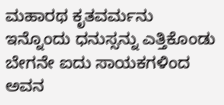ಮಹಾರಥ ಕೃತವರ್ಮನು ಇನ್ನೊಂದು ಧನುಸ್ಸನ್ನು ಎತ್ತಿಕೊಂಡು ಬೇಗನೇ ಐದು ಸಾಯಕಗಳಿಂದ ಅವನ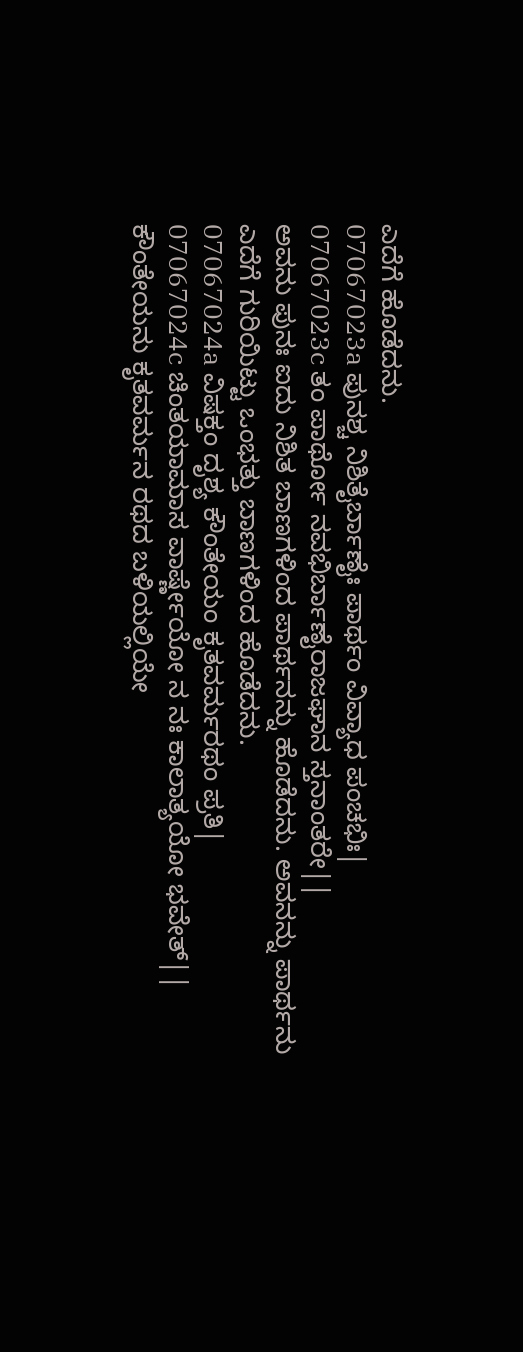ಎದೆಗೆ ಹೊಡೆದನು.
07067023a ಪುನಶ್ಚ ನಿಶಿತೈರ್ಬಾಣೈಃ ಪಾರ್ಥಂ ವಿವ್ಯಾಧ ಪಂಚಭಿಃ|
07067023c ತಂ ಪಾರ್ಥೋ ನವಭಿರ್ಬಾಣೈರಾಜಘಾನ ಸ್ತನಾಂತರೇ||
ಅವನು ಪುನಃ ಐದು ನಿಶಿತ ಬಾಣಗಳಿಂದ ಪಾರ್ಥನನ್ನು ಹೊಡೆದನು. ಅವನನ್ನು ಪಾರ್ಥನು ಎದೆಗೆ ಗುರಿಯಿಟ್ಟು ಒಂಭತ್ತು ಬಾಣಗಳಿಂದ ಹೊಡೆದನು.
07067024a ವಿಷಕ್ತಂ ದೃಶ್ಯ ಕೌಂತೇಯಂ ಕೃತವರ್ಮರಥಂ ಪ್ರತಿ|
07067024c ಚಿಂತಯಾಮಾಸ ವಾರ್ಷ್ಣೇಯೋ ನ ನಃ ಕಾಲಾತ್ಯಯೋ ಭವೇತ್||
ಕೌಂತೇಯನು ಕೃತವರ್ಮನ ರಥದ ಬಳಿಯಲ್ಲಿಯೇ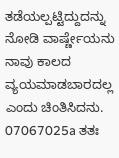ತಡೆಯಲ್ಪಟ್ಟಿದ್ದುದನ್ನು ನೋಡಿ ವಾರ್ಷ್ಣೇಯನು ನಾವು ಕಾಲದ ವ್ಯಯಮಾಡಬಾರದಲ್ಲ ಎಂದು ಚಿಂತಿಸಿದನು.
07067025a ತತಃ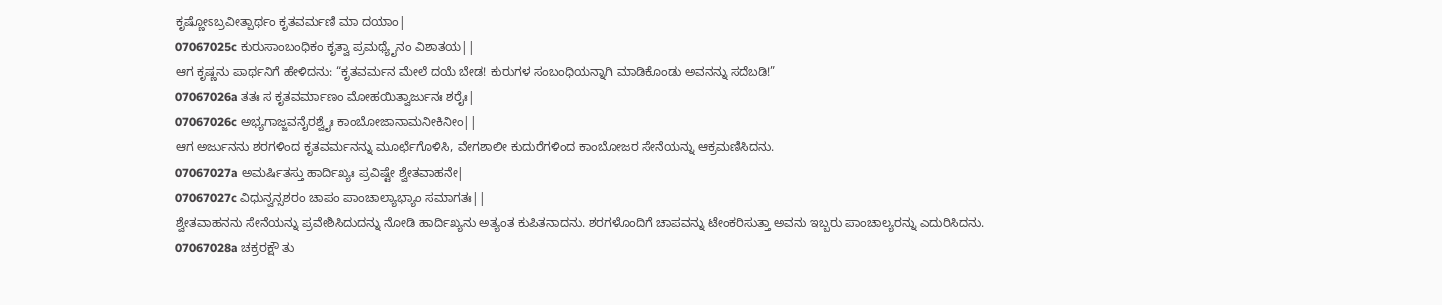ಕೃಷ್ಣೋಽಬ್ರವೀತ್ಪಾರ್ಥಂ ಕೃತವರ್ಮಣಿ ಮಾ ದಯಾಂ|
07067025c ಕುರುಸಾಂಬಂಧಿಕಂ ಕೃತ್ವಾ ಪ್ರಮಥ್ಯೈನಂ ವಿಶಾತಯ||
ಆಗ ಕೃಷ್ಣನು ಪಾರ್ಥನಿಗೆ ಹೇಳಿದನು: “ಕೃತವರ್ಮನ ಮೇಲೆ ದಯೆ ಬೇಡ! ಕುರುಗಳ ಸಂಬಂಧಿಯನ್ನಾಗಿ ಮಾಡಿಕೊಂಡು ಅವನನ್ನು ಸದೆಬಡಿ!”
07067026a ತತಃ ಸ ಕೃತವರ್ಮಾಣಂ ಮೋಹಯಿತ್ವಾರ್ಜುನಃ ಶರೈಃ|
07067026c ಅಭ್ಯಗಾಜ್ಜವನೈರಶ್ವೈಃ ಕಾಂಬೋಜಾನಾಮನೀಕಿನೀಂ||
ಆಗ ಅರ್ಜುನನು ಶರಗಳಿಂದ ಕೃತವರ್ಮನನ್ನು ಮೂರ್ಛೆಗೊಳಿಸಿ, ವೇಗಶಾಲೀ ಕುದುರೆಗಳಿಂದ ಕಾಂಬೋಜರ ಸೇನೆಯನ್ನು ಆಕ್ರಮಣಿಸಿದನು.
07067027a ಅಮರ್ಷಿತಸ್ತು ಹಾರ್ದಿಖ್ಯಃ ಪ್ರವಿಷ್ಟೇ ಶ್ವೇತವಾಹನೇ|
07067027c ವಿಧುನ್ವನ್ಸಶರಂ ಚಾಪಂ ಪಾಂಚಾಲ್ಯಾಭ್ಯಾಂ ಸಮಾಗತಃ||
ಶ್ವೇತವಾಹನನು ಸೇನೆಯನ್ನು ಪ್ರವೇಶಿಸಿದುದನ್ನು ನೋಡಿ ಹಾರ್ದಿಖ್ಯನು ಅತ್ಯಂತ ಕುಪಿತನಾದನು. ಶರಗಳೊಂದಿಗೆ ಚಾಪವನ್ನು ಟೇಂಕರಿಸುತ್ತಾ ಅವನು ಇಬ್ಬರು ಪಾಂಚಾಲ್ಯರನ್ನು ಎದುರಿಸಿದನು.
07067028a ಚಕ್ರರಕ್ಷೌ ತು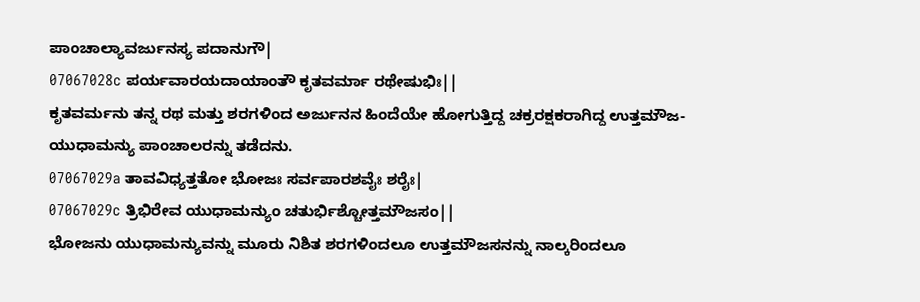ಪಾಂಚಾಲ್ಯಾವರ್ಜುನಸ್ಯ ಪದಾನುಗೌ|
07067028c ಪರ್ಯವಾರಯದಾಯಾಂತೌ ಕೃತವರ್ಮಾ ರಥೇಷುಭಿಃ||
ಕೃತವರ್ಮನು ತನ್ನ ರಥ ಮತ್ತು ಶರಗಳಿಂದ ಅರ್ಜುನನ ಹಿಂದೆಯೇ ಹೋಗುತ್ತಿದ್ದ ಚಕ್ರರಕ್ಷಕರಾಗಿದ್ದ ಉತ್ತಮೌಜ-ಯುಧಾಮನ್ಯು ಪಾಂಚಾಲರನ್ನು ತಡೆದನು.
07067029a ತಾವವಿಧ್ಯತ್ತತೋ ಭೋಜಃ ಸರ್ವಪಾರಶವೈಃ ಶರೈಃ|
07067029c ತ್ರಿಭಿರೇವ ಯುಧಾಮನ್ಯುಂ ಚತುರ್ಭಿಶ್ಚೋತ್ತಮೌಜಸಂ||
ಭೋಜನು ಯುಧಾಮನ್ಯುವನ್ನು ಮೂರು ನಿಶಿತ ಶರಗಳಿಂದಲೂ ಉತ್ತಮೌಜಸನನ್ನು ನಾಲ್ಕರಿಂದಲೂ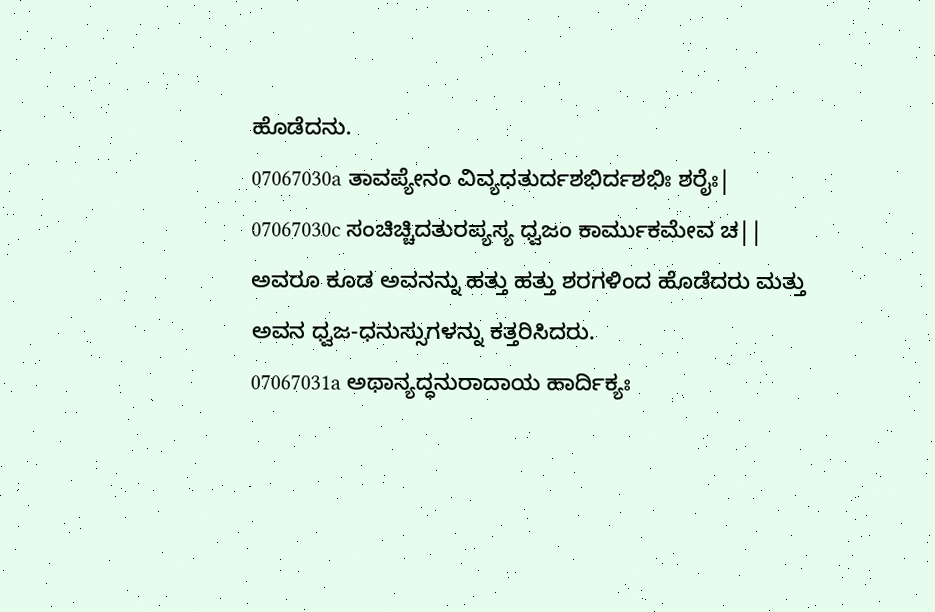ಹೊಡೆದನು.
07067030a ತಾವಪ್ಯೇನಂ ವಿವ್ಯಧತುರ್ದಶಭಿರ್ದಶಭಿಃ ಶರೈಃ|
07067030c ಸಂಚಿಚ್ಚಿದತುರಪ್ಯಸ್ಯ ಧ್ವಜಂ ಕಾರ್ಮುಕಮೇವ ಚ||
ಅವರೂ ಕೂಡ ಅವನನ್ನು ಹತ್ತು ಹತ್ತು ಶರಗಳಿಂದ ಹೊಡೆದರು ಮತ್ತು ಅವನ ಧ್ವಜ-ಧನುಸ್ಸುಗಳನ್ನು ಕತ್ತರಿಸಿದರು.
07067031a ಅಥಾನ್ಯದ್ಧನುರಾದಾಯ ಹಾರ್ದಿಕ್ಯಃ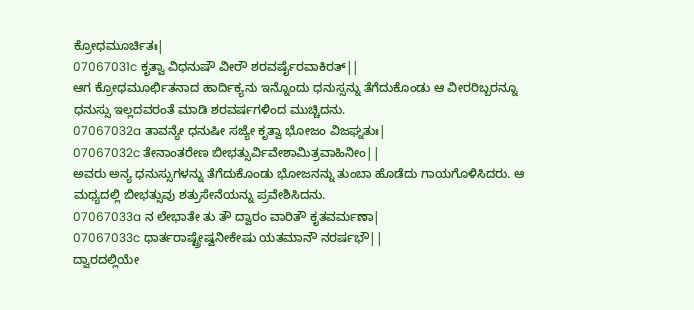ಕ್ರೋಧಮೂರ್ಚಿತಃ|
07067031c ಕೃತ್ವಾ ವಿಧನುಷೌ ವೀರೌ ಶರವರ್ಷೈರವಾಕಿರತ್||
ಆಗ ಕ್ರೋಧಮೂರ್ಛಿತನಾದ ಹಾರ್ದಿಕ್ಯನು ಇನ್ನೊಂದು ಧನುಸ್ಸನ್ನು ತೆಗೆದುಕೊಂಡು ಆ ವೀರರಿಬ್ಬರನ್ನೂ ಧನುಸ್ಸು ಇಲ್ಲದವರಂತೆ ಮಾಡಿ ಶರವರ್ಷಗಳಿಂದ ಮುಚ್ಚಿದನು.
07067032a ತಾವನ್ಯೇ ಧನುಷೀ ಸಜ್ಯೇ ಕೃತ್ವಾ ಭೋಜಂ ವಿಜಘ್ನತುಃ|
07067032c ತೇನಾಂತರೇಣ ಬೀಭತ್ಸುರ್ವಿವೇಶಾಮಿತ್ರವಾಹಿನೀಂ||
ಅವರು ಅನ್ಯ ಧನುಸ್ಸುಗಳನ್ನು ತೆಗೆದುಕೊಂಡು ಭೋಜನನ್ನು ತುಂಬಾ ಹೊಡೆದು ಗಾಯಗೊಳಿಸಿದರು. ಆ ಮಧ್ಯದಲ್ಲಿ ಬೀಭತ್ಸುವು ಶತ್ರುಸೇನೆಯನ್ನು ಪ್ರವೇಶಿಸಿದನು.
07067033a ನ ಲೇಭಾತೇ ತು ತೌ ದ್ವಾರಂ ವಾರಿತೌ ಕೃತವರ್ಮಣಾ|
07067033c ಧಾರ್ತರಾಷ್ಟ್ರೇಷ್ವನೀಕೇಷು ಯತಮಾನೌ ನರರ್ಷಭೌ||
ದ್ವಾರದಲ್ಲಿಯೇ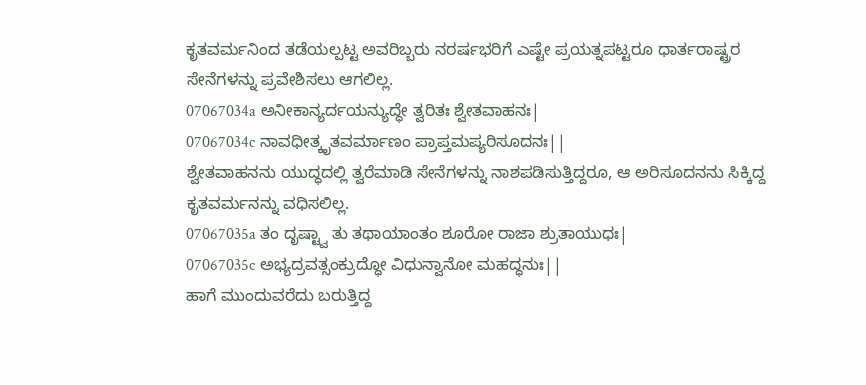ಕೃತವರ್ಮನಿಂದ ತಡೆಯಲ್ಪಟ್ಟ ಅವರಿಬ್ಬರು ನರರ್ಷಭರಿಗೆ ಎಷ್ಟೇ ಪ್ರಯತ್ನಪಟ್ಟರೂ ಧಾರ್ತರಾಷ್ಟ್ರರ ಸೇನೆಗಳನ್ನು ಪ್ರವೇಶಿಸಲು ಆಗಲಿಲ್ಲ.
07067034a ಅನೀಕಾನ್ಯರ್ದಯನ್ಯುದ್ಧೇ ತ್ವರಿತಃ ಶ್ವೇತವಾಹನಃ|
07067034c ನಾವಧೀತ್ಕೃತವರ್ಮಾಣಂ ಪ್ರಾಪ್ತಮಪ್ಯರಿಸೂದನಃ||
ಶ್ವೇತವಾಹನನು ಯುದ್ಧದಲ್ಲಿ ತ್ವರೆಮಾಡಿ ಸೇನೆಗಳನ್ನು ನಾಶಪಡಿಸುತ್ತಿದ್ದರೂ, ಆ ಅರಿಸೂದನನು ಸಿಕ್ಕಿದ್ದ ಕೃತವರ್ಮನನ್ನು ವಧಿಸಲಿಲ್ಲ.
07067035a ತಂ ದೃಷ್ಟ್ವಾ ತು ತಥಾಯಾಂತಂ ಶೂರೋ ರಾಜಾ ಶ್ರುತಾಯುಧಃ|
07067035c ಅಭ್ಯದ್ರವತ್ಸಂಕ್ರುದ್ಧೋ ವಿಧುನ್ವಾನೋ ಮಹದ್ಧನುಃ||
ಹಾಗೆ ಮುಂದುವರೆದು ಬರುತ್ತಿದ್ದ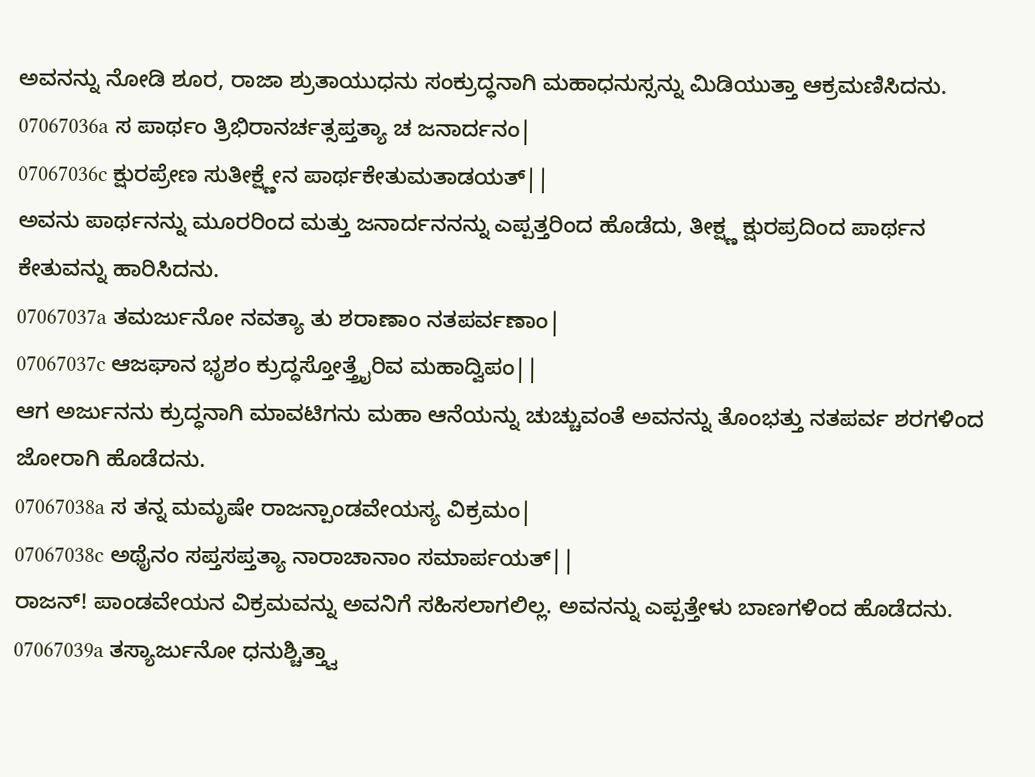ಅವನನ್ನು ನೋಡಿ ಶೂರ, ರಾಜಾ ಶ್ರುತಾಯುಧನು ಸಂಕ್ರುದ್ಧನಾಗಿ ಮಹಾಧನುಸ್ಸನ್ನು ಮಿಡಿಯುತ್ತಾ ಆಕ್ರಮಣಿಸಿದನು.
07067036a ಸ ಪಾರ್ಥಂ ತ್ರಿಭಿರಾನರ್ಚತ್ಸಪ್ತತ್ಯಾ ಚ ಜನಾರ್ದನಂ|
07067036c ಕ್ಷುರಪ್ರೇಣ ಸುತೀಕ್ಷ್ಣೇನ ಪಾರ್ಥಕೇತುಮತಾಡಯತ್||
ಅವನು ಪಾರ್ಥನನ್ನು ಮೂರರಿಂದ ಮತ್ತು ಜನಾರ್ದನನನ್ನು ಎಪ್ಪತ್ತರಿಂದ ಹೊಡೆದು, ತೀಕ್ಷ್ಣ ಕ್ಷುರಪ್ರದಿಂದ ಪಾರ್ಥನ ಕೇತುವನ್ನು ಹಾರಿಸಿದನು.
07067037a ತಮರ್ಜುನೋ ನವತ್ಯಾ ತು ಶರಾಣಾಂ ನತಪರ್ವಣಾಂ|
07067037c ಆಜಘಾನ ಭೃಶಂ ಕ್ರುದ್ಧಸ್ತೋತ್ತ್ರೈರಿವ ಮಹಾದ್ವಿಪಂ||
ಆಗ ಅರ್ಜುನನು ಕ್ರುದ್ಧನಾಗಿ ಮಾವಟಿಗನು ಮಹಾ ಆನೆಯನ್ನು ಚುಚ್ಚುವಂತೆ ಅವನನ್ನು ತೊಂಭತ್ತು ನತಪರ್ವ ಶರಗಳಿಂದ ಜೋರಾಗಿ ಹೊಡೆದನು.
07067038a ಸ ತನ್ನ ಮಮೃಷೇ ರಾಜನ್ಪಾಂಡವೇಯಸ್ಯ ವಿಕ್ರಮಂ|
07067038c ಅಥೈನಂ ಸಪ್ತಸಪ್ತತ್ಯಾ ನಾರಾಚಾನಾಂ ಸಮಾರ್ಪಯತ್||
ರಾಜನ್! ಪಾಂಡವೇಯನ ವಿಕ್ರಮವನ್ನು ಅವನಿಗೆ ಸಹಿಸಲಾಗಲಿಲ್ಲ. ಅವನನ್ನು ಎಪ್ಪತ್ತೇಳು ಬಾಣಗಳಿಂದ ಹೊಡೆದನು.
07067039a ತಸ್ಯಾರ್ಜುನೋ ಧನುಶ್ಚಿತ್ತ್ವಾ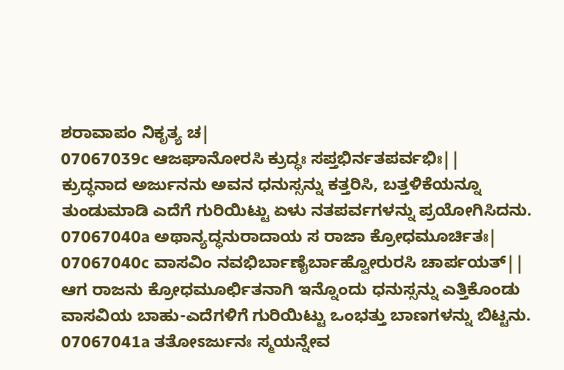ಶರಾವಾಪಂ ನಿಕೃತ್ಯ ಚ|
07067039c ಆಜಘಾನೋರಸಿ ಕ್ರುದ್ಧಃ ಸಪ್ತಭಿರ್ನತಪರ್ವಭಿಃ||
ಕ್ರುದ್ಧನಾದ ಅರ್ಜುನನು ಅವನ ಧನುಸ್ಸನ್ನು ಕತ್ತರಿಸಿ, ಬತ್ತಳಿಕೆಯನ್ನೂ ತುಂಡುಮಾಡಿ ಎದೆಗೆ ಗುರಿಯಿಟ್ಟು ಏಳು ನತಪರ್ವಗಳನ್ನು ಪ್ರಯೋಗಿಸಿದನು.
07067040a ಅಥಾನ್ಯದ್ಧನುರಾದಾಯ ಸ ರಾಜಾ ಕ್ರೋಧಮೂರ್ಚಿತಃ|
07067040c ವಾಸವಿಂ ನವಭಿರ್ಬಾಣೈರ್ಬಾಹ್ವೋರುರಸಿ ಚಾರ್ಪಯತ್||
ಆಗ ರಾಜನು ಕ್ರೋಧಮೂರ್ಛಿತನಾಗಿ ಇನ್ನೊಂದು ಧನುಸ್ಸನ್ನು ಎತ್ತಿಕೊಂಡು ವಾಸವಿಯ ಬಾಹು-ಎದೆಗಳಿಗೆ ಗುರಿಯಿಟ್ಟು ಒಂಭತ್ತು ಬಾಣಗಳನ್ನು ಬಿಟ್ಟನು.
07067041a ತತೋಽರ್ಜುನಃ ಸ್ಮಯನ್ನೇವ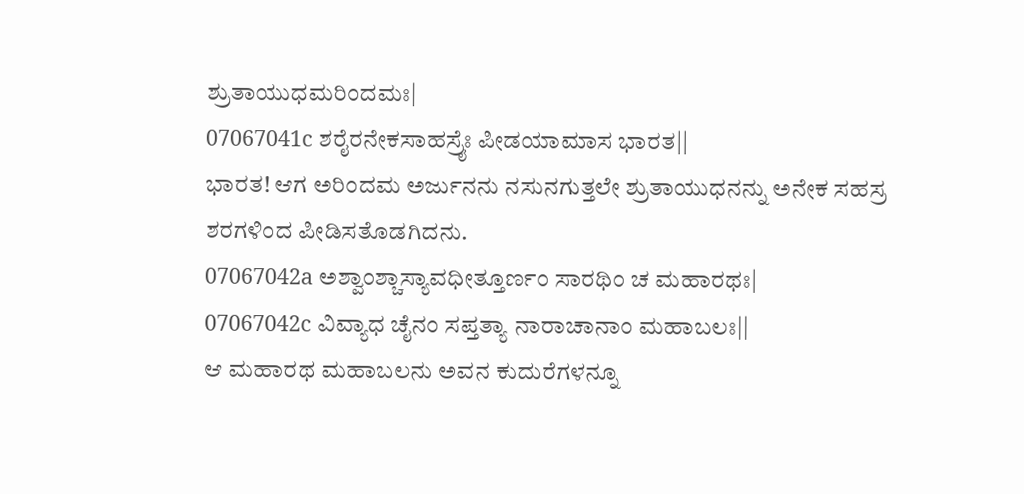ಶ್ರುತಾಯುಧಮರಿಂದಮಃ|
07067041c ಶರೈರನೇಕಸಾಹಸ್ರೈಃ ಪೀಡಯಾಮಾಸ ಭಾರತ||
ಭಾರತ! ಆಗ ಅರಿಂದಮ ಅರ್ಜುನನು ನಸುನಗುತ್ತಲೇ ಶ್ರುತಾಯುಧನನ್ನು ಅನೇಕ ಸಹಸ್ರ ಶರಗಳಿಂದ ಪೀಡಿಸತೊಡಗಿದನು.
07067042a ಅಶ್ವಾಂಶ್ಚಾಸ್ಯಾವಧೀತ್ತೂರ್ಣಂ ಸಾರಥಿಂ ಚ ಮಹಾರಥಃ|
07067042c ವಿವ್ಯಾಧ ಚೈನಂ ಸಪ್ತತ್ಯಾ ನಾರಾಚಾನಾಂ ಮಹಾಬಲಃ||
ಆ ಮಹಾರಥ ಮಹಾಬಲನು ಅವನ ಕುದುರೆಗಳನ್ನೂ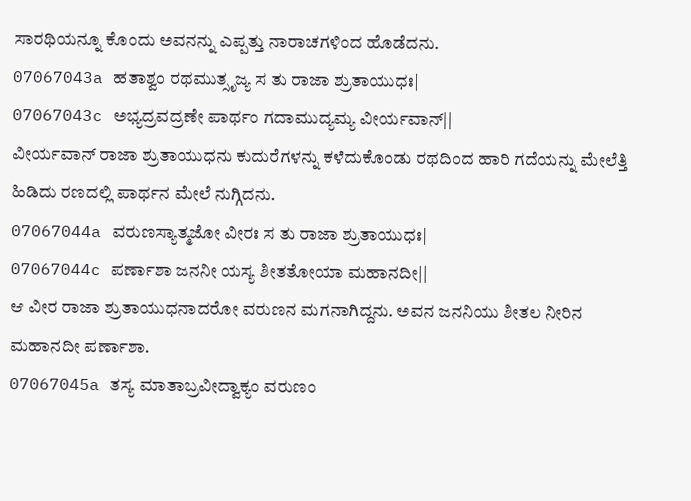ಸಾರಥಿಯನ್ನೂ ಕೊಂದು ಅವನನ್ನು ಎಪ್ಪತ್ತು ನಾರಾಚಗಳಿಂದ ಹೊಡೆದನು.
07067043a ಹತಾಶ್ವಂ ರಥಮುತ್ಸೃಜ್ಯ ಸ ತು ರಾಜಾ ಶ್ರುತಾಯುಧಃ|
07067043c ಅಭ್ಯದ್ರವದ್ರಣೇ ಪಾರ್ಥಂ ಗದಾಮುದ್ಯಮ್ಯ ವೀರ್ಯವಾನ್||
ವೀರ್ಯವಾನ್ ರಾಜಾ ಶ್ರುತಾಯುಧನು ಕುದುರೆಗಳನ್ನು ಕಳೆದುಕೊಂಡು ರಥದಿಂದ ಹಾರಿ ಗದೆಯನ್ನು ಮೇಲೆತ್ತಿ ಹಿಡಿದು ರಣದಲ್ಲಿ ಪಾರ್ಥನ ಮೇಲೆ ನುಗ್ಗಿದನು.
07067044a ವರುಣಸ್ಯಾತ್ಮಜೋ ವೀರಃ ಸ ತು ರಾಜಾ ಶ್ರುತಾಯುಧಃ|
07067044c ಪರ್ಣಾಶಾ ಜನನೀ ಯಸ್ಯ ಶೀತತೋಯಾ ಮಹಾನದೀ||
ಆ ವೀರ ರಾಜಾ ಶ್ರುತಾಯುಧನಾದರೋ ವರುಣನ ಮಗನಾಗಿದ್ದನು. ಅವನ ಜನನಿಯು ಶೀತಲ ನೀರಿನ ಮಹಾನದೀ ಪರ್ಣಾಶಾ.
07067045a ತಸ್ಯ ಮಾತಾಬ್ರವೀದ್ವಾಕ್ಯಂ ವರುಣಂ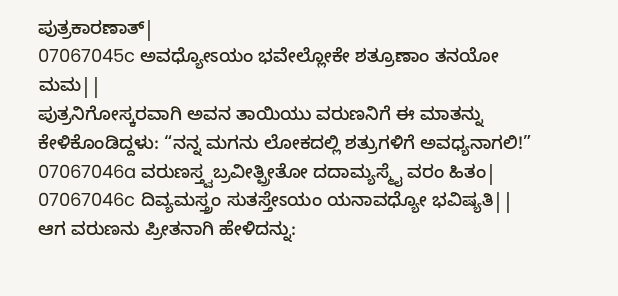ಪುತ್ರಕಾರಣಾತ್|
07067045c ಅವಧ್ಯೋಽಯಂ ಭವೇಲ್ಲೋಕೇ ಶತ್ರೂಣಾಂ ತನಯೋ ಮಮ||
ಪುತ್ರನಿಗೋಸ್ಕರವಾಗಿ ಅವನ ತಾಯಿಯು ವರುಣನಿಗೆ ಈ ಮಾತನ್ನು ಕೇಳಿಕೊಂಡಿದ್ದಳು: “ನನ್ನ ಮಗನು ಲೋಕದಲ್ಲಿ ಶತ್ರುಗಳಿಗೆ ಅವಧ್ಯನಾಗಲಿ!”
07067046a ವರುಣಸ್ತ್ವಬ್ರವೀತ್ಪ್ರೀತೋ ದದಾಮ್ಯಸ್ಮೈ ವರಂ ಹಿತಂ|
07067046c ದಿವ್ಯಮಸ್ತ್ರಂ ಸುತಸ್ತೇಽಯಂ ಯನಾವಧ್ಯೋ ಭವಿಷ್ಯತಿ||
ಆಗ ವರುಣನು ಪ್ರೀತನಾಗಿ ಹೇಳಿದನ್ನು: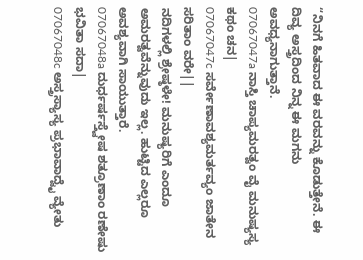“ನಿನಗೆ ಹಿತವಾದ ಈ ವರವನ್ನು ಕೊಡುತ್ತೇನೆ. ಈ ದಿವ್ಯ ಅಸ್ತ್ರದಿಂದ ನಿನ್ನ ಈ ಮಗನು ಅವಧ್ಯನಾಗುತ್ತಾನೆ.
07067047a ನಾಸ್ತಿ ಚಾಪ್ಯಮರತ್ವಂ ವೈ ಮನುಷ್ಯಸ್ಯ ಕಥಂ ಚನ|
07067047c ಸರ್ವೇಣಾವಶ್ಯಮರ್ತವ್ಯಂ ಜಾತೇನ ಸರಿತಾಂ ವರೇ||
ನದಿಗಳಲ್ಲಿ ಶ್ರೇಷ್ಠಳೇ! ಮನುಷ್ಯರಿಗೆ ಎಂದೂ ಅಮರತ್ವವೆನ್ನುವುದು ಇಲ್ಲ. ಹುಟ್ಟಿದ ಎಲ್ಲರೂ ಅವಶ್ಯವಾಗಿ ಸಾಯುತ್ತಾರೆ.
07067048a ದುರ್ಧರ್ಷಸ್ತ್ವೇಷ ಶತ್ರೂಣಾಂ ರಣೇಷು ಭವಿತಾ ಸದಾ|
07067048c ಅಸ್ತ್ರಸ್ಯಾಸ್ಯ ಪ್ರಭಾವಾದ್ವೈ ವ್ಯೇತು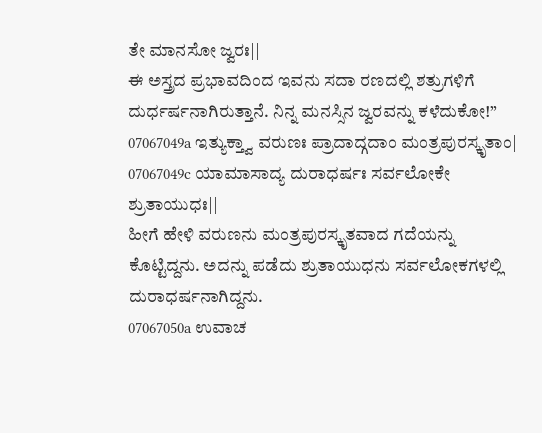ತೇ ಮಾನಸೋ ಜ್ವರಃ||
ಈ ಅಸ್ತ್ರದ ಪ್ರಭಾವದಿಂದ ಇವನು ಸದಾ ರಣದಲ್ಲಿ ಶತ್ರುಗಳಿಗೆ ದುರ್ಧರ್ಷನಾಗಿರುತ್ತಾನೆ. ನಿನ್ನ ಮನಸ್ಸಿನ ಜ್ವರವನ್ನು ಕಳೆದುಕೋ!”
07067049a ಇತ್ಯುಕ್ತ್ವಾ ವರುಣಃ ಪ್ರಾದಾದ್ಗದಾಂ ಮಂತ್ರಪುರಸ್ಕೃತಾಂ|
07067049c ಯಾಮಾಸಾದ್ಯ ದುರಾಧರ್ಷಃ ಸರ್ವಲೋಕೇ ಶ್ರುತಾಯುಧಃ||
ಹೀಗೆ ಹೇಳಿ ವರುಣನು ಮಂತ್ರಪುರಸ್ಕೃತವಾದ ಗದೆಯನ್ನು ಕೊಟ್ಟಿದ್ದನು. ಅದನ್ನು ಪಡೆದು ಶ್ರುತಾಯುಧನು ಸರ್ವಲೋಕಗಳಲ್ಲಿ ದುರಾಧರ್ಷನಾಗಿದ್ದನು.
07067050a ಉವಾಚ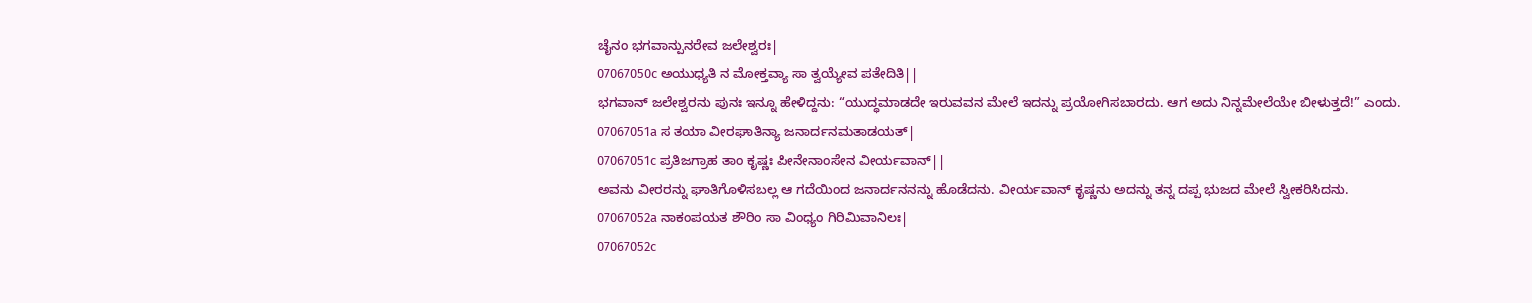ಚೈನಂ ಭಗವಾನ್ಪುನರೇವ ಜಲೇಶ್ವರಃ|
07067050c ಅಯುಧ್ಯತಿ ನ ಮೋಕ್ತವ್ಯಾ ಸಾ ತ್ವಯ್ಯೇವ ಪತೇದಿತಿ||
ಭಗವಾನ್ ಜಲೇಶ್ವರನು ಪುನಃ ಇನ್ನೂ ಹೇಳಿದ್ದನು: “ಯುದ್ಧಮಾಡದೇ ಇರುವವನ ಮೇಲೆ ಇದನ್ನು ಪ್ರಯೋಗಿಸಬಾರದು. ಆಗ ಅದು ನಿನ್ನಮೇಲೆಯೇ ಬೀಳುತ್ತದೆ!” ಎಂದು.
07067051a ಸ ತಯಾ ವೀರಘಾತಿನ್ಯಾ ಜನಾರ್ದನಮತಾಡಯತ್|
07067051c ಪ್ರತಿಜಗ್ರಾಹ ತಾಂ ಕೃಷ್ಣಃ ಪೀನೇನಾಂಸೇನ ವೀರ್ಯವಾನ್||
ಅವನು ವೀರರನ್ನು ಘಾತಿಗೊಳಿಸಬಲ್ಲ ಆ ಗದೆಯಿಂದ ಜನಾರ್ದನನನ್ನು ಹೊಡೆದನು. ವೀರ್ಯವಾನ್ ಕೃಷ್ಣನು ಅದನ್ನು ತನ್ನ ದಪ್ಪ ಭುಜದ ಮೇಲೆ ಸ್ವೀಕರಿಸಿದನು.
07067052a ನಾಕಂಪಯತ ಶೌರಿಂ ಸಾ ವಿಂಧ್ಯಂ ಗಿರಿಮಿವಾನಿಲಃ|
07067052c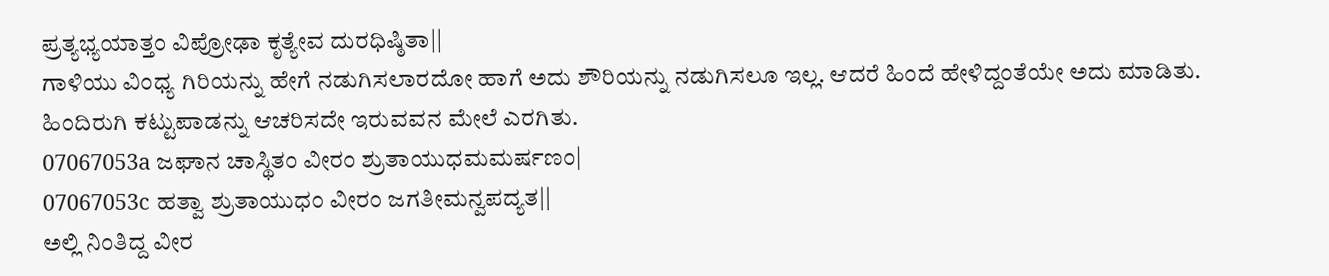ಪ್ರತ್ಯಭ್ಯಯಾತ್ತಂ ವಿಪ್ರೋಢಾ ಕೃತ್ಯೇವ ದುರಧಿಷ್ಠಿತಾ||
ಗಾಳಿಯು ವಿಂಧ್ಯ ಗಿರಿಯನ್ನು ಹೇಗೆ ನಡುಗಿಸಲಾರದೋ ಹಾಗೆ ಅದು ಶೌರಿಯನ್ನು ನಡುಗಿಸಲೂ ಇಲ್ಲ. ಆದರೆ ಹಿಂದೆ ಹೇಳಿದ್ದಂತೆಯೇ ಅದು ಮಾಡಿತು. ಹಿಂದಿರುಗಿ ಕಟ್ಟುಪಾಡನ್ನು ಆಚರಿಸದೇ ಇರುವವನ ಮೇಲೆ ಎರಗಿತು.
07067053a ಜಘಾನ ಚಾಸ್ಥಿತಂ ವೀರಂ ಶ್ರುತಾಯುಧಮಮರ್ಷಣಂ|
07067053c ಹತ್ವಾ ಶ್ರುತಾಯುಧಂ ವೀರಂ ಜಗತೀಮನ್ವಪದ್ಯತ||
ಅಲ್ಲಿ ನಿಂತಿದ್ದ ವೀರ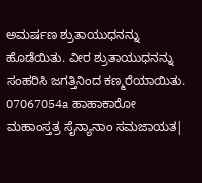ಅಮರ್ಷಣ ಶ್ರುತಾಯುಧನನ್ನು ಹೊಡೆಯಿತು. ವೀರ ಶ್ರುತಾಯುಧನನ್ನು ಸಂಹರಿಸಿ ಜಗತ್ತಿನಿಂದ ಕಣ್ಮರೆಯಾಯಿತು.
07067054a ಹಾಹಾಕಾರೋ ಮಹಾಂಸ್ತತ್ರ ಸೈನ್ಯಾನಾಂ ಸಮಜಾಯತ|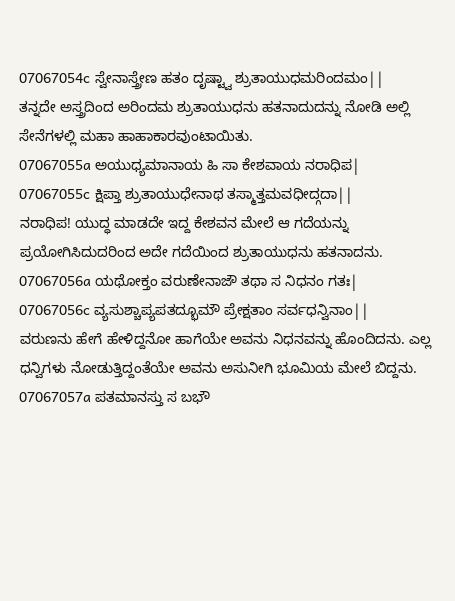07067054c ಸ್ವೇನಾಸ್ತ್ರೇಣ ಹತಂ ದೃಷ್ಟ್ವಾ ಶ್ರುತಾಯುಧಮರಿಂದಮಂ||
ತನ್ನದೇ ಅಸ್ತ್ರದಿಂದ ಅರಿಂದಮ ಶ್ರುತಾಯುಧನು ಹತನಾದುದನ್ನು ನೋಡಿ ಅಲ್ಲಿ ಸೇನೆಗಳಲ್ಲಿ ಮಹಾ ಹಾಹಾಕಾರವುಂಟಾಯಿತು.
07067055a ಅಯುಧ್ಯಮಾನಾಯ ಹಿ ಸಾ ಕೇಶವಾಯ ನರಾಧಿಪ|
07067055c ಕ್ಷಿಪ್ತಾ ಶ್ರುತಾಯುಧೇನಾಥ ತಸ್ಮಾತ್ತಮವಧೀದ್ಗದಾ||
ನರಾಧಿಪ! ಯುದ್ಧ ಮಾಡದೇ ಇದ್ದ ಕೇಶವನ ಮೇಲೆ ಆ ಗದೆಯನ್ನು ಪ್ರಯೋಗಿಸಿದುದರಿಂದ ಅದೇ ಗದೆಯಿಂದ ಶ್ರುತಾಯುಧನು ಹತನಾದನು.
07067056a ಯಥೋಕ್ತಂ ವರುಣೇನಾಜೌ ತಥಾ ಸ ನಿಧನಂ ಗತಃ|
07067056c ವ್ಯಸುಶ್ಚಾಪ್ಯಪತದ್ಭೂಮೌ ಪ್ರೇಕ್ಷತಾಂ ಸರ್ವಧನ್ವಿನಾಂ||
ವರುಣನು ಹೇಗೆ ಹೇಳಿದ್ದನೋ ಹಾಗೆಯೇ ಅವನು ನಿಧನವನ್ನು ಹೊಂದಿದನು. ಎಲ್ಲ ಧನ್ವಿಗಳು ನೋಡುತ್ತಿದ್ದಂತೆಯೇ ಅವನು ಅಸುನೀಗಿ ಭೂಮಿಯ ಮೇಲೆ ಬಿದ್ದನು.
07067057a ಪತಮಾನಸ್ತು ಸ ಬಭೌ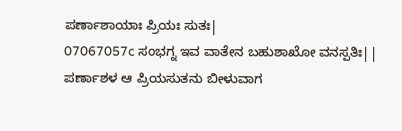ಪರ್ಣಾಶಾಯಾಃ ಪ್ರಿಯಃ ಸುತಃ|
07067057c ಸಂಭಗ್ನ ಇವ ವಾತೇನ ಬಹುಶಾಖೋ ವನಸ್ಪತಿಃ||
ಪರ್ಣಾಶಳ ಆ ಪ್ರಿಯಸುತನು ಬೀಳುವಾಗ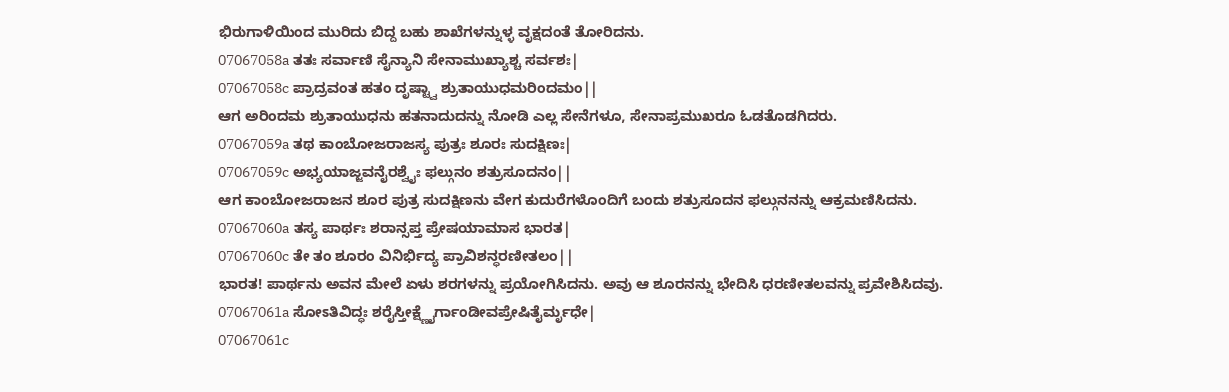ಭಿರುಗಾಳಿಯಿಂದ ಮುರಿದು ಬಿದ್ದ ಬಹು ಶಾಖೆಗಳನ್ನುಳ್ಳ ವೃಕ್ಷದಂತೆ ತೋರಿದನು.
07067058a ತತಃ ಸರ್ವಾಣಿ ಸೈನ್ಯಾನಿ ಸೇನಾಮುಖ್ಯಾಶ್ಚ ಸರ್ವಶಃ|
07067058c ಪ್ರಾದ್ರವಂತ ಹತಂ ದೃಷ್ಟ್ವಾ ಶ್ರುತಾಯುಧಮರಿಂದಮಂ||
ಆಗ ಅರಿಂದಮ ಶ್ರುತಾಯುಧನು ಹತನಾದುದನ್ನು ನೋಡಿ ಎಲ್ಲ ಸೇನೆಗಳೂ, ಸೇನಾಪ್ರಮುಖರೂ ಓಡತೊಡಗಿದರು.
07067059a ತಥ ಕಾಂಬೋಜರಾಜಸ್ಯ ಪುತ್ರಃ ಶೂರಃ ಸುದಕ್ಷಿಣಃ|
07067059c ಅಭ್ಯಯಾಜ್ಜವನೈರಶ್ವೈಃ ಫಲ್ಗುನಂ ಶತ್ರುಸೂದನಂ||
ಆಗ ಕಾಂಬೋಜರಾಜನ ಶೂರ ಪುತ್ರ ಸುದಕ್ಷಿಣನು ವೇಗ ಕುದುರೆಗಳೊಂದಿಗೆ ಬಂದು ಶತ್ರುಸೂದನ ಫಲ್ಗುನನನ್ನು ಆಕ್ರಮಣಿಸಿದನು.
07067060a ತಸ್ಯ ಪಾರ್ಥಃ ಶರಾನ್ಸಪ್ತ ಪ್ರೇಷಯಾಮಾಸ ಭಾರತ|
07067060c ತೇ ತಂ ಶೂರಂ ವಿನಿರ್ಭಿದ್ಯ ಪ್ರಾವಿಶನ್ಧರಣೀತಲಂ||
ಭಾರತ! ಪಾರ್ಥನು ಅವನ ಮೇಲೆ ಏಳು ಶರಗಳನ್ನು ಪ್ರಯೋಗಿಸಿದನು. ಅವು ಆ ಶೂರನನ್ನು ಭೇದಿಸಿ ಧರಣೀತಲವನ್ನು ಪ್ರವೇಶಿಸಿದವು.
07067061a ಸೋಽತಿವಿದ್ಧಃ ಶರೈಸ್ತೀಕ್ಷ್ಣೈರ್ಗಾಂಡೀವಪ್ರೇಷಿತೈರ್ಮೃಧೇ|
07067061c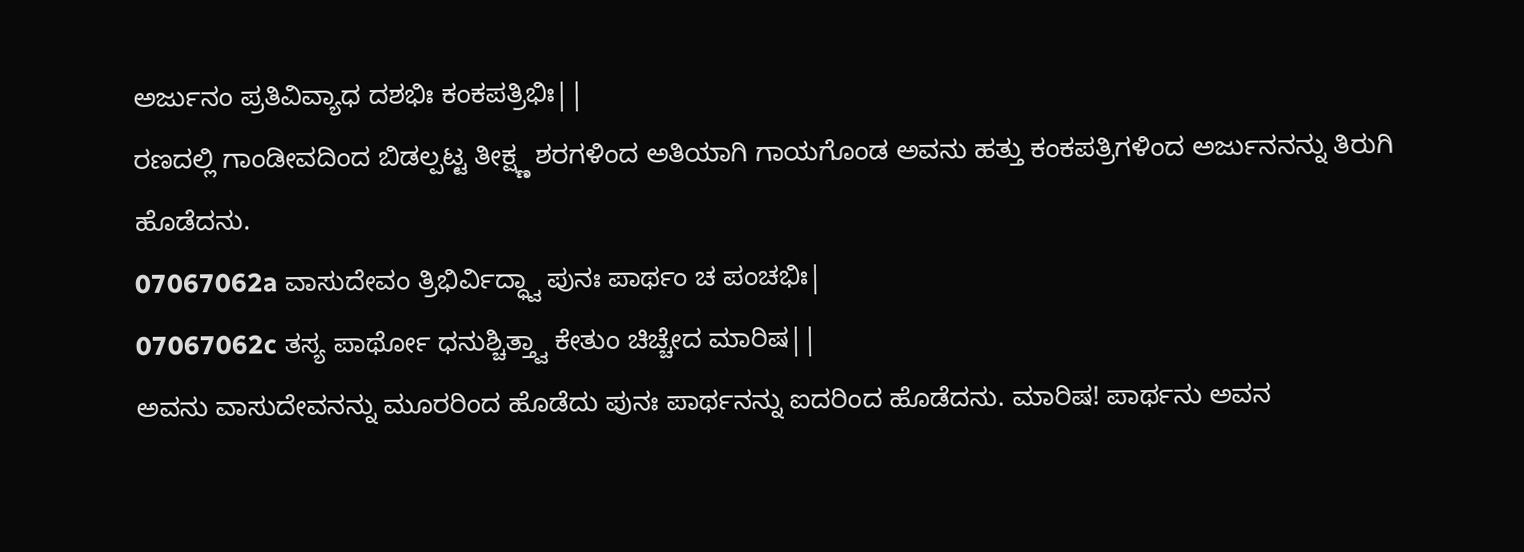ಅರ್ಜುನಂ ಪ್ರತಿವಿವ್ಯಾಧ ದಶಭಿಃ ಕಂಕಪತ್ರಿಭಿಃ||
ರಣದಲ್ಲಿ ಗಾಂಡೀವದಿಂದ ಬಿಡಲ್ಪಟ್ಟ ತೀಕ್ಷ್ಣ ಶರಗಳಿಂದ ಅತಿಯಾಗಿ ಗಾಯಗೊಂಡ ಅವನು ಹತ್ತು ಕಂಕಪತ್ರಿಗಳಿಂದ ಅರ್ಜುನನನ್ನು ತಿರುಗಿ ಹೊಡೆದನು.
07067062a ವಾಸುದೇವಂ ತ್ರಿಭಿರ್ವಿದ್ಧ್ವಾ ಪುನಃ ಪಾರ್ಥಂ ಚ ಪಂಚಭಿಃ|
07067062c ತಸ್ಯ ಪಾರ್ಥೋ ಧನುಶ್ಚಿತ್ತ್ವಾ ಕೇತುಂ ಚಿಚ್ಚೇದ ಮಾರಿಷ||
ಅವನು ವಾಸುದೇವನನ್ನು ಮೂರರಿಂದ ಹೊಡೆದು ಪುನಃ ಪಾರ್ಥನನ್ನು ಐದರಿಂದ ಹೊಡೆದನು. ಮಾರಿಷ! ಪಾರ್ಥನು ಅವನ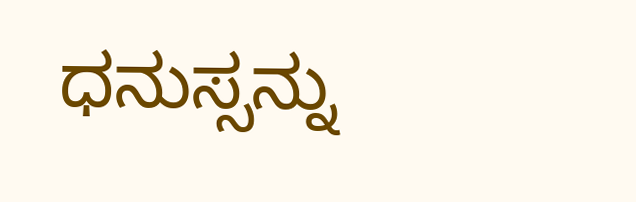ಧನುಸ್ಸನ್ನು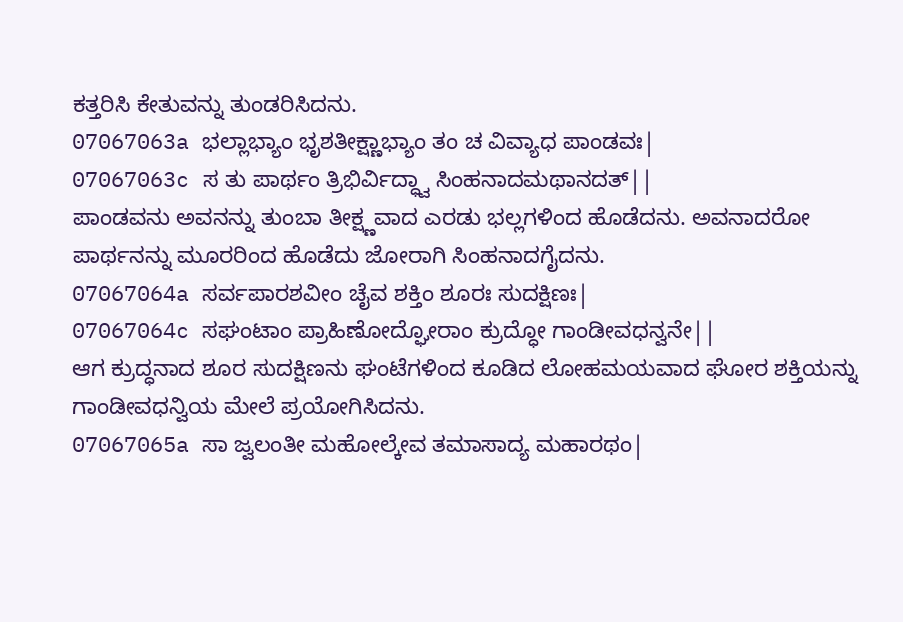ಕತ್ತರಿಸಿ ಕೇತುವನ್ನು ತುಂಡರಿಸಿದನು.
07067063a ಭಲ್ಲಾಭ್ಯಾಂ ಭೃಶತೀಕ್ಷ್ಣಾಭ್ಯಾಂ ತಂ ಚ ವಿವ್ಯಾಧ ಪಾಂಡವಃ|
07067063c ಸ ತು ಪಾರ್ಥಂ ತ್ರಿಭಿರ್ವಿದ್ಧ್ವಾ ಸಿಂಹನಾದಮಥಾನದತ್||
ಪಾಂಡವನು ಅವನನ್ನು ತುಂಬಾ ತೀಕ್ಷ್ಣವಾದ ಎರಡು ಭಲ್ಲಗಳಿಂದ ಹೊಡೆದನು. ಅವನಾದರೋ ಪಾರ್ಥನನ್ನು ಮೂರರಿಂದ ಹೊಡೆದು ಜೋರಾಗಿ ಸಿಂಹನಾದಗೈದನು.
07067064a ಸರ್ವಪಾರಶವೀಂ ಚೈವ ಶಕ್ತಿಂ ಶೂರಃ ಸುದಕ್ಷಿಣಃ|
07067064c ಸಘಂಟಾಂ ಪ್ರಾಹಿಣೋದ್ಘೋರಾಂ ಕ್ರುದ್ಧೋ ಗಾಂಡೀವಧನ್ವನೇ||
ಆಗ ಕ್ರುದ್ಧನಾದ ಶೂರ ಸುದಕ್ಷಿಣನು ಘಂಟೆಗಳಿಂದ ಕೂಡಿದ ಲೋಹಮಯವಾದ ಘೋರ ಶಕ್ತಿಯನ್ನು ಗಾಂಡೀವಧನ್ವಿಯ ಮೇಲೆ ಪ್ರಯೋಗಿಸಿದನು.
07067065a ಸಾ ಜ್ವಲಂತೀ ಮಹೋಲ್ಕೇವ ತಮಾಸಾದ್ಯ ಮಹಾರಥಂ|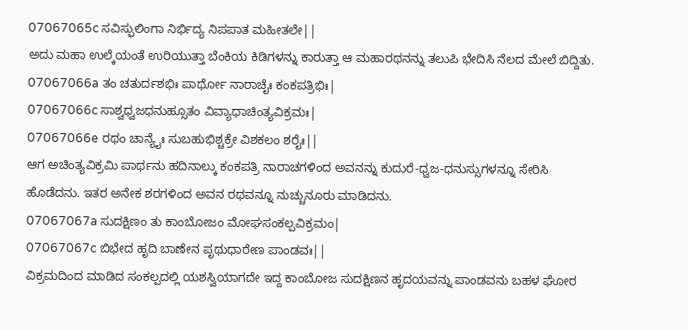07067065c ಸವಿಸ್ಫುಲಿಂಗಾ ನಿರ್ಭಿದ್ಯ ನಿಪಪಾತ ಮಹೀತಲೇ||
ಅದು ಮಹಾ ಉಲ್ಕೆಯಂತೆ ಉರಿಯುತ್ತಾ ಬೆಂಕಿಯ ಕಿಡಿಗಳನ್ನು ಕಾರುತ್ತಾ ಆ ಮಹಾರಥನನ್ನು ತಲುಪಿ ಭೇದಿಸಿ ನೆಲದ ಮೇಲೆ ಬಿದ್ದಿತು.
07067066a ತಂ ಚತುರ್ದಶಭಿಃ ಪಾರ್ಥೋ ನಾರಾಚೈಃ ಕಂಕಪತ್ರಿಭಿಃ|
07067066c ಸಾಶ್ವಧ್ವಜಧನುಹ್ಸೂತಂ ವಿವ್ಯಾಧಾಚಿಂತ್ಯವಿಕ್ರಮಃ|
07067066e ರಥಂ ಚಾನ್ಯೈಃ ಸುಬಹುಭಿಶ್ಚಕ್ರೇ ವಿಶಕಲಂ ಶರೈಃ||
ಆಗ ಅಚಿಂತ್ಯವಿಕ್ರಮಿ ಪಾರ್ಥನು ಹದಿನಾಲ್ಕು ಕಂಕಪತ್ರಿ ನಾರಾಚಗಳಿಂದ ಅವನನ್ನು ಕುದುರೆ-ಧ್ವಜ-ಧನುಸ್ಸುಗಳನ್ನೂ ಸೇರಿಸಿ ಹೊಡೆದನು. ಇತರ ಅನೇಕ ಶರಗಳಿಂದ ಅವನ ರಥವನ್ನೂ ನುಚ್ಚುನೂರು ಮಾಡಿದನು.
07067067a ಸುದಕ್ಷಿಣಂ ತು ಕಾಂಬೋಜಂ ಮೋಘಸಂಕಲ್ಪವಿಕ್ರಮಂ|
07067067c ಬಿಭೇದ ಹೃದಿ ಬಾಣೇನ ಪೃಥುಧಾರೇಣ ಪಾಂಡವಃ||
ವಿಕ್ರಮದಿಂದ ಮಾಡಿದ ಸಂಕಲ್ಪದಲ್ಲಿ ಯಶಸ್ವಿಯಾಗದೇ ಇದ್ದ ಕಾಂಬೋಜ ಸುದಕ್ಷಿಣನ ಹೃದಯವನ್ನು ಪಾಂಡವನು ಬಹಳ ಘೋರ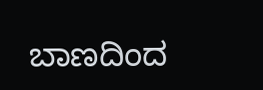ಬಾಣದಿಂದ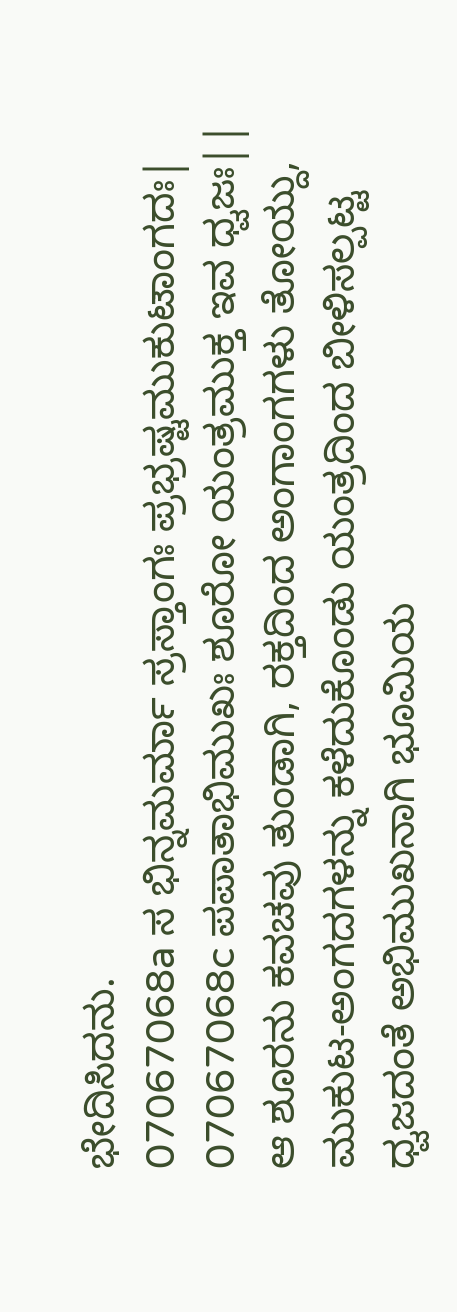ಭೇದಿಸಿದನು.
07067068a ಸ ಭಿನ್ನಮರ್ಮಾ ಸ್ರಸ್ತಾಂಗಃ ಪ್ರಭ್ರಷ್ಟಮುಕುಟಾಂಗದಃ|
07067068c ಪಪಾತಾಭಿಮುಖಃ ಶೂರೋ ಯಂತ್ರಮುಕ್ತ ಇವ ಧ್ವಜಃ||
ಆ ಶೂರನು ಕವಚವು ತುಂಡಾಗಿ, ರಕ್ತದಿಂದ ಅಂಗಾಂಗಗಳು ತೋಯ್ದು, ಮುಕುಟ-ಅಂಗದಗಳನ್ನು ಕಳೆದುಕೊಂಡು ಯಂತ್ರದಿಂದ ಬೀಳಿಸಲ್ಪಟ್ಟ ಧ್ವಜದಂತೆ ಅಭಿಮುಖನಾಗಿ ಭೂಮಿಯ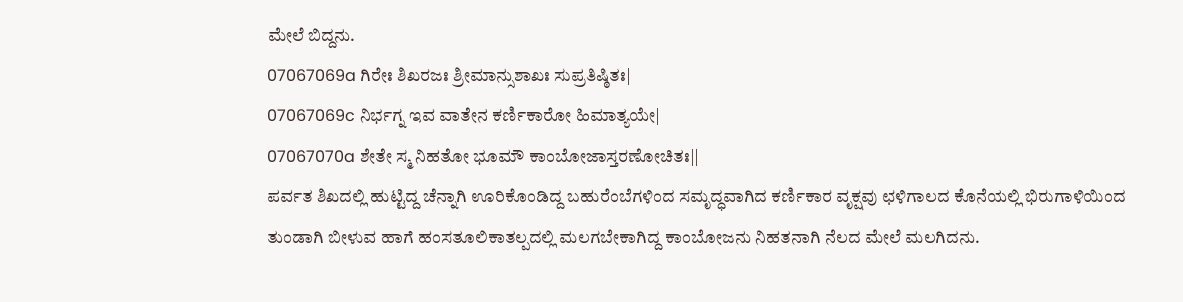ಮೇಲೆ ಬಿದ್ದನು.
07067069a ಗಿರೇಃ ಶಿಖರಜಃ ಶ್ರೀಮಾನ್ಸುಶಾಖಃ ಸುಪ್ರತಿಷ್ಠಿತಃ|
07067069c ನಿರ್ಭಗ್ನ ಇವ ವಾತೇನ ಕರ್ಣಿಕಾರೋ ಹಿಮಾತ್ಯಯೇ|
07067070a ಶೇತೇ ಸ್ಮ ನಿಹತೋ ಭೂಮೌ ಕಾಂಬೋಜಾಸ್ತರಣೋಚಿತಃ||
ಪರ್ವತ ಶಿಖದಲ್ಲಿ ಹುಟ್ಟಿದ್ದ ಚೆನ್ನಾಗಿ ಊರಿಕೊಂಡಿದ್ದ ಬಹುರೆಂಬೆಗಳಿಂದ ಸಮೃದ್ಧವಾಗಿದ ಕರ್ಣಿಕಾರ ವೃಕ್ಷವು ಛಳಿಗಾಲದ ಕೊನೆಯಲ್ಲಿ ಭಿರುಗಾಳಿಯಿಂದ ತುಂಡಾಗಿ ಬೀಳುವ ಹಾಗೆ ಹಂಸತೂಲಿಕಾತಲ್ಪದಲ್ಲಿ ಮಲಗಬೇಕಾಗಿದ್ದ ಕಾಂಬೋಜನು ನಿಹತನಾಗಿ ನೆಲದ ಮೇಲೆ ಮಲಗಿದನು.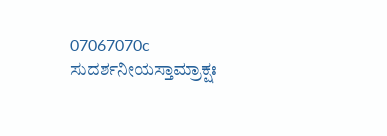07067070c ಸುದರ್ಶನೀಯಸ್ತಾಮ್ರಾಕ್ಷಃ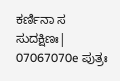ಕರ್ಣಿನಾ ಸ ಸುದಕ್ಷಿಣಃ|
07067070e ಪುತ್ರಃ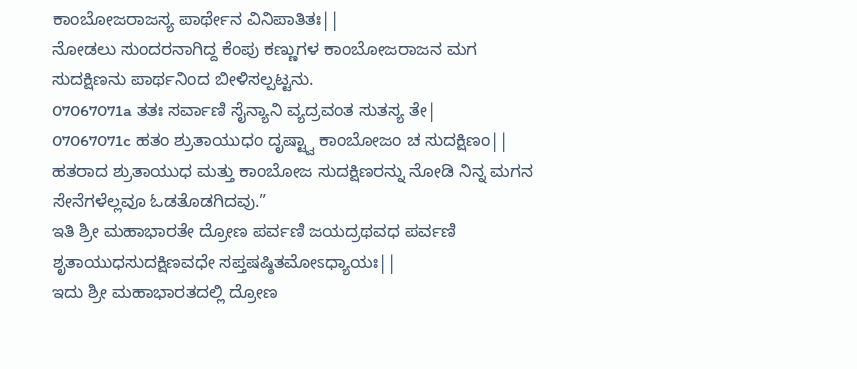ಕಾಂಬೋಜರಾಜಸ್ಯ ಪಾರ್ಥೇನ ವಿನಿಪಾತಿತಃ||
ನೋಡಲು ಸುಂದರನಾಗಿದ್ದ ಕೆಂಪು ಕಣ್ಣುಗಳ ಕಾಂಬೋಜರಾಜನ ಮಗ ಸುದಕ್ಷಿಣನು ಪಾರ್ಥನಿಂದ ಬೀಳಿಸಲ್ಪಟ್ಟನು.
07067071a ತತಃ ಸರ್ವಾಣಿ ಸೈನ್ಯಾನಿ ವ್ಯದ್ರವಂತ ಸುತಸ್ಯ ತೇ|
07067071c ಹತಂ ಶ್ರುತಾಯುಧಂ ದೃಷ್ಟ್ವಾ ಕಾಂಬೋಜಂ ಚ ಸುದಕ್ಷಿಣಂ||
ಹತರಾದ ಶ್ರುತಾಯುಧ ಮತ್ತು ಕಾಂಬೋಜ ಸುದಕ್ಷಿಣರನ್ನು ನೋಡಿ ನಿನ್ನ ಮಗನ ಸೇನೆಗಳೆಲ್ಲವೂ ಓಡತೊಡಗಿದವು.”
ಇತಿ ಶ್ರೀ ಮಹಾಭಾರತೇ ದ್ರೋಣ ಪರ್ವಣಿ ಜಯದ್ರಥವಧ ಪರ್ವಣಿ ಶೃತಾಯುಧಸುದಕ್ಷಿಣವಧೇ ಸಪ್ತಷಷ್ಠಿತಮೋಽಧ್ಯಾಯಃ||
ಇದು ಶ್ರೀ ಮಹಾಭಾರತದಲ್ಲಿ ದ್ರೋಣ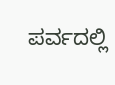ಪರ್ವದಲ್ಲಿ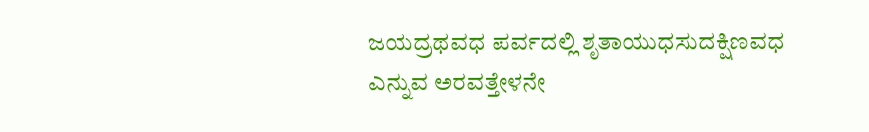ಜಯದ್ರಥವಧ ಪರ್ವದಲ್ಲಿ ಶೃತಾಯುಧಸುದಕ್ಷಿಣವಧ ಎನ್ನುವ ಅರವತ್ತೇಳನೇ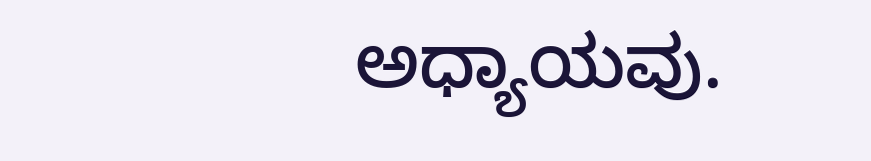ಅಧ್ಯಾಯವು.